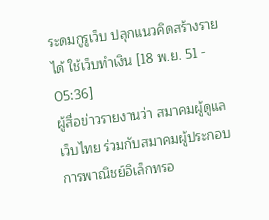ระดมกูรูเว็บ ปลุกแนวคิดสร้างรายได้ ใช้เว็บทำเงิน [18 พ.ย. 51 - 05:36]
ผู้สื่อข่าวรายงานว่า สมาคมผู้ดูแลเว็บไทย ร่วมกับสมาคมผู้ประกอบการพาณิชย์อิเล็กทรอ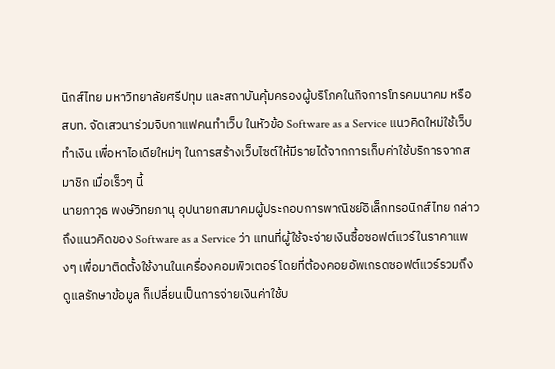นิกส์ไทย มหาวิทยาลัยศรีปทุม และสถาบันคุ้มครองผู้บริโภคในกิจการโทรคมนาคม หรือ สบท. จัดเสวนาร่วมจิบกาแฟคนทำเว็บ ในหัวข้อ Software as a Service แนวคิดใหม่ใช้เว็บทำเงิน เพื่อหาไอเดียใหม่ๆ ในการสร้างเว็บไซต์ให้มีรายได้จากการเก็บค่าใช้บริการจากสมาชิก เมื่อเร็วๆ นี้
นายภาวุธ พงษ์วิทยภานุ อุปนายกสมาคมผู้ประกอบการพาณิชย์อิเล็กทรอนิกส์ไทย กล่าวถึงแนวคิดของ Software as a Service ว่า แทนที่ผู้ใช้จะจ่ายเงินซื้อซอฟต์แวร์ในราคาแพงๆ เพื่อมาติดตั้งใช้งานในเครื่องคอมพิวเตอร์ โดยที่ต้องคอยอัพเกรดซอฟต์แวร์รวมถึงดูแลรักษาข้อมูล ก็เปลี่ยนเป็นการจ่ายเงินค่าใช้บ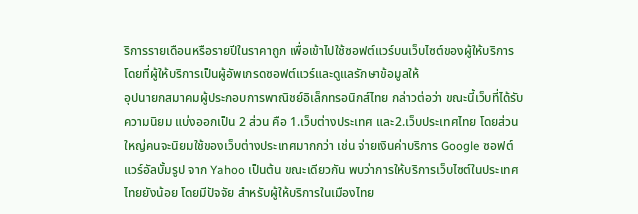ริการรายเดือนหรือรายปีในราคาถูก เพื่อเข้าไปใช้ซอฟต์แวร์บนเว็บไซต์ของผู้ให้บริการ โดยที่ผู้ให้บริการเป็นผู้อัพเกรดซอฟต์แวร์และดูแลรักษาข้อมูลให้
อุปนายกสมาคมผู้ประกอบการพาณิชย์อิเล็กทรอนิกส์ไทย กล่าวต่อว่า ขณะนี้เว็บที่ได้รับความนิยม แบ่งออกเป็น 2 ส่วน คือ 1.เว็บต่างประเทศ และ2.เว็บประเทศไทย โดยส่วนใหญ่คนจะนิยมใช้ของเว็บต่างประเทศมากกว่า เช่น จ่ายเงินค่าบริการ Google ซอฟต์แวร์อัลบั้มรูป จาก Yahoo เป็นต้น ขณะเดียวกัน พบว่าการให้บริการเว็บไซต์ในประเทศไทยยังน้อย โดยมีปัจจัย สำหรับผู้ให้บริการในเมืองไทย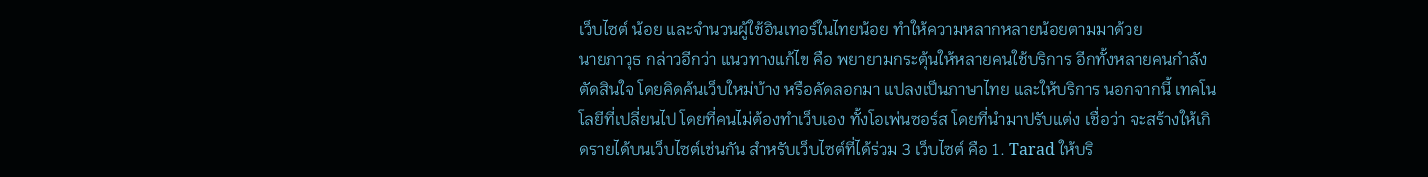เว็บไซต์ น้อย และจำนวนผู้ใช้อินเทอร์ในไทยน้อย ทำให้ความหลากหลายน้อยตามมาด้วย
นายภาวุธ กล่าวอีกว่า แนวทางแก้ไข คือ พยายามกระตุ้นให้หลายคนใช้บริการ อีกทั้งหลายคนกำลังตัดสินใจ โดยคิดค้นเว็บใหม่บ้าง หรือคัดลอกมา แปลงเป็นภาษาไทย และให้บริการ นอกจากนี้ เทคโนโลยีที่เปลี่ยนไป โดยที่คนไม่ต้องทำเว็บเอง ทั้งโอเพ่นซอร์ส โดยที่นำมาปรับแต่ง เชื่อว่า จะสร้างให้เกิดรายได้บนเว็บไซต์เช่นกัน สำหรับเว็บไซต์ที่ได้ร่วม 3 เว็บไซต์ คือ 1. Tarad ให้บริ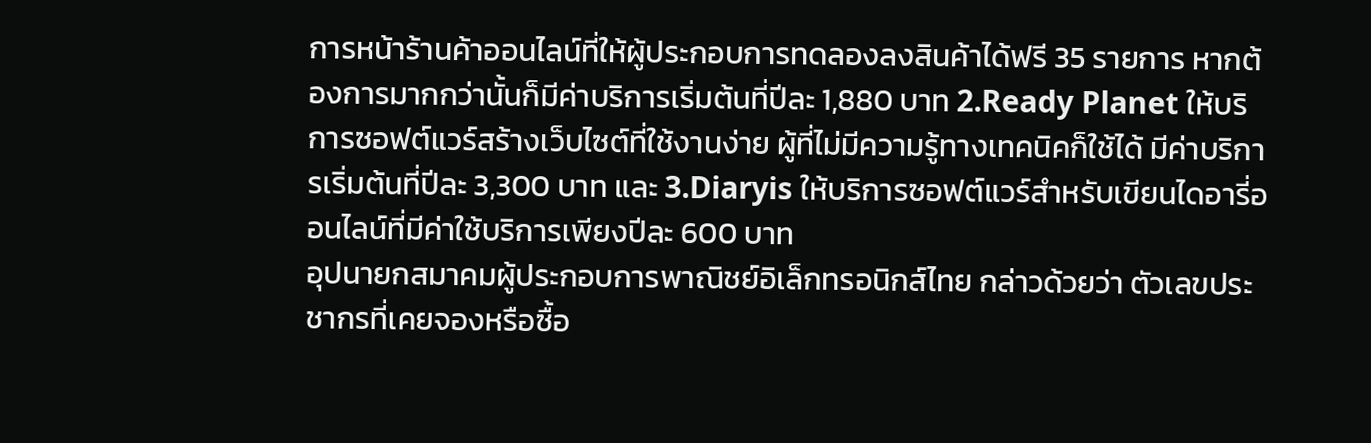การหน้าร้านค้าออนไลน์ที่ให้ผู้ประกอบการทดลองลงสินค้าได้ฟรี 35 รายการ หากต้องการมากกว่านั้นก็มีค่าบริการเริ่มต้นที่ปีละ 1,880 บาท 2.Ready Planet ให้บริการซอฟต์แวร์สร้างเว็บไซต์ที่ใช้งานง่าย ผู้ที่ไม่มีความรู้ทางเทคนิคก็ใช้ได้ มีค่าบริการเริ่มต้นที่ปีละ 3,300 บาท และ 3.Diaryis ให้บริการซอฟต์แวร์สำหรับเขียนไดอารี่ออนไลน์ที่มีค่าใช้บริการเพียงปีละ 600 บาท
อุปนายกสมาคมผู้ประกอบการพาณิชย์อิเล็กทรอนิกส์ไทย กล่าวด้วยว่า ตัวเลขประชากรที่เคยจองหรือซื้อ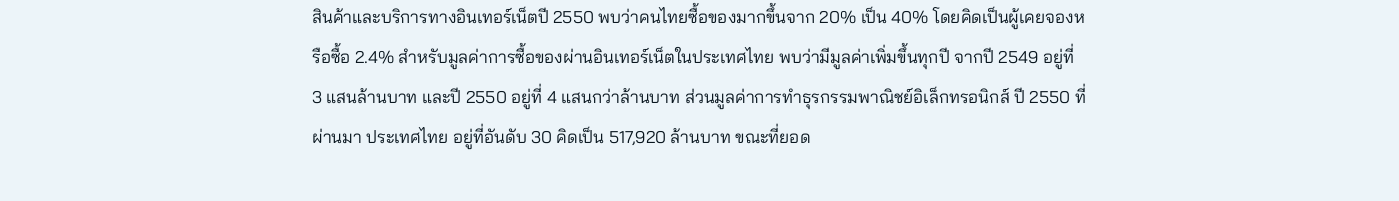สินค้าและบริการทางอินเทอร์เน็ตปี 2550 พบว่าคนไทยซื้อของมากขึ้นจาก 20% เป็น 40% โดยคิดเป็นผู้เคยจองหรือซื้อ 2.4% สำหรับมูลค่าการซื้อของผ่านอินเทอร์เน็ตในประเทศไทย พบว่ามีมูลค่าเพิ่มขึ้นทุกปี จากปี 2549 อยู่ที่ 3 แสนล้านบาท และปี 2550 อยู่ที่ 4 แสนกว่าล้านบาท ส่วนมูลค่าการทำธุรกรรมพาณิชย์อิเล็กทรอนิกส์ ปี 2550 ที่ผ่านมา ประเทศไทย อยู่ที่อันดับ 30 คิดเป็น 517,920 ล้านบาท ขณะที่ยอด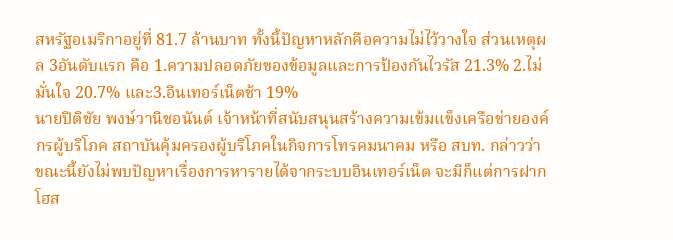สหรัฐอเมริกาอยู่ที่ 81.7 ล้านบาท ทั้งนี้ปัญหาหลักคือความไม่ไว้วางใจ ส่วนเหตุผล 3อันดับแรก คือ 1.ความปลอดภัยของข้อมูลและการป้องกันไวรัส 21.3% 2.ไม่มั่นใจ 20.7% และ3.อินเทอร์เน็ตช้า 19%
นายปิติชัย พงษ์วานิชอนันต์ เจ้าหน้าที่สนับสนุนสร้างความเข้มแข็งเครือข่ายองค์กรผู้บริโภค สถาบันคุ้มครองผู้บริโภคในกิจการโทรคมนาคม หรือ สบท. กล่าวว่า ขณะนี้ยังไม่พบปัญหาเรื่องการหารายได้จากระบบอินเทอร์เน็ต จะมีก็แต่การฝากโฮส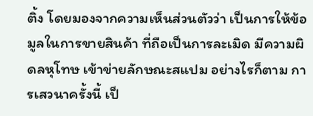ติ้ง โดยมองจากความเห็นส่วนตัวว่า เป็นการให้ข้อมูลในการขายสินค้า ที่ถือเป็นการละเมิด มีความผิดลหุโทษ เข้าข่ายลักษณะสแปม อย่างไรก็ตาม การเสวนาครั้งนี้ เป็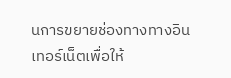นการขยายช่องทางทางอินเทอร์เน็ตเพื่อให้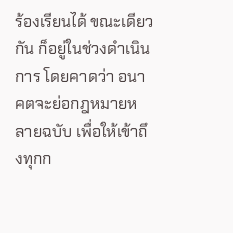ร้องเรียนได้ ขณะเดียวกัน ก็อยู่ในช่วงดำเนินการ โดยคาดว่า อนาคตจะย่อกฎหมายหลายฉบับ เพื่อให้เข้าถึงทุกก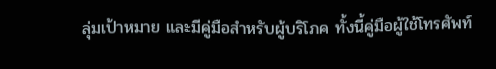ลุ่มเป้าหมาย และมีคู่มือสำหรับผู้บริโภค ทั้งนี้คู่มือผู้ใช้โทรศัพท์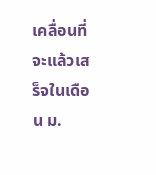เคลื่อนที่จะแล้วเสร็จในเดือน ม.